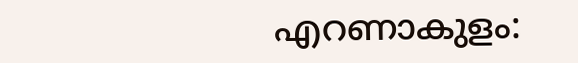എറണാകുളം: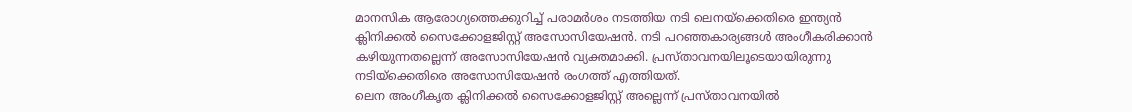മാനസിക ആരോഗ്യത്തെക്കുറിച്ച് പരാമർശം നടത്തിയ നടി ലെനയ്ക്കെതിരെ ഇന്ത്യൻ ക്ലിനിക്കൽ സൈക്കോളജിസ്റ്റ് അസോസിയേഷൻ. നടി പറഞ്ഞകാര്യങ്ങൾ അംഗീകരിക്കാൻ കഴിയുന്നതല്ലെന്ന് അസോസിയേഷൻ വ്യക്തമാക്കി. പ്രസ്താവനയിലൂടെയായിരുന്നു നടിയ്ക്കെതിരെ അസോസിയേഷൻ രംഗത്ത് എത്തിയത്.
ലെന അംഗീകൃത ക്ലിനിക്കൽ സൈക്കോളജിസ്റ്റ് അല്ലെന്ന് പ്രസ്താവനയിൽ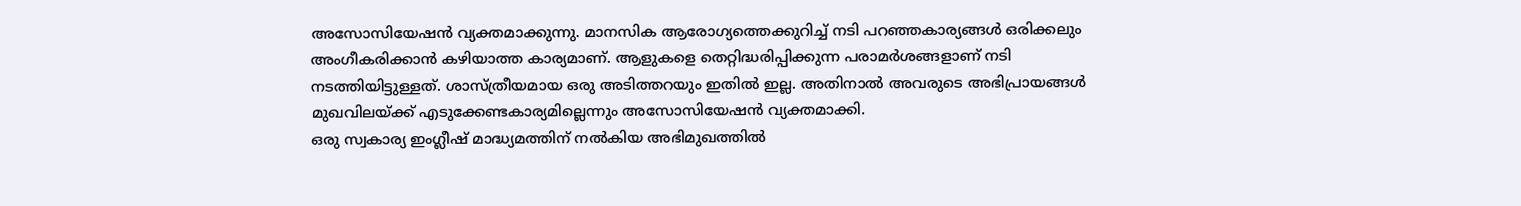അസോസിയേഷൻ വ്യക്തമാക്കുന്നു. മാനസിക ആരോഗ്യത്തെക്കുറിച്ച് നടി പറഞ്ഞകാര്യങ്ങൾ ഒരിക്കലും അംഗീകരിക്കാൻ കഴിയാത്ത കാര്യമാണ്. ആളുകളെ തെറ്റിദ്ധരിപ്പിക്കുന്ന പരാമർശങ്ങളാണ് നടി നടത്തിയിട്ടുള്ളത്. ശാസ്ത്രീയമായ ഒരു അടിത്തറയും ഇതിൽ ഇല്ല. അതിനാൽ അവരുടെ അഭിപ്രായങ്ങൾ മുഖവിലയ്ക്ക് എടുക്കേണ്ടകാര്യമില്ലെന്നും അസോസിയേഷൻ വ്യക്തമാക്കി.
ഒരു സ്വകാര്യ ഇംഗ്ലീഷ് മാദ്ധ്യമത്തിന് നൽകിയ അഭിമുഖത്തിൽ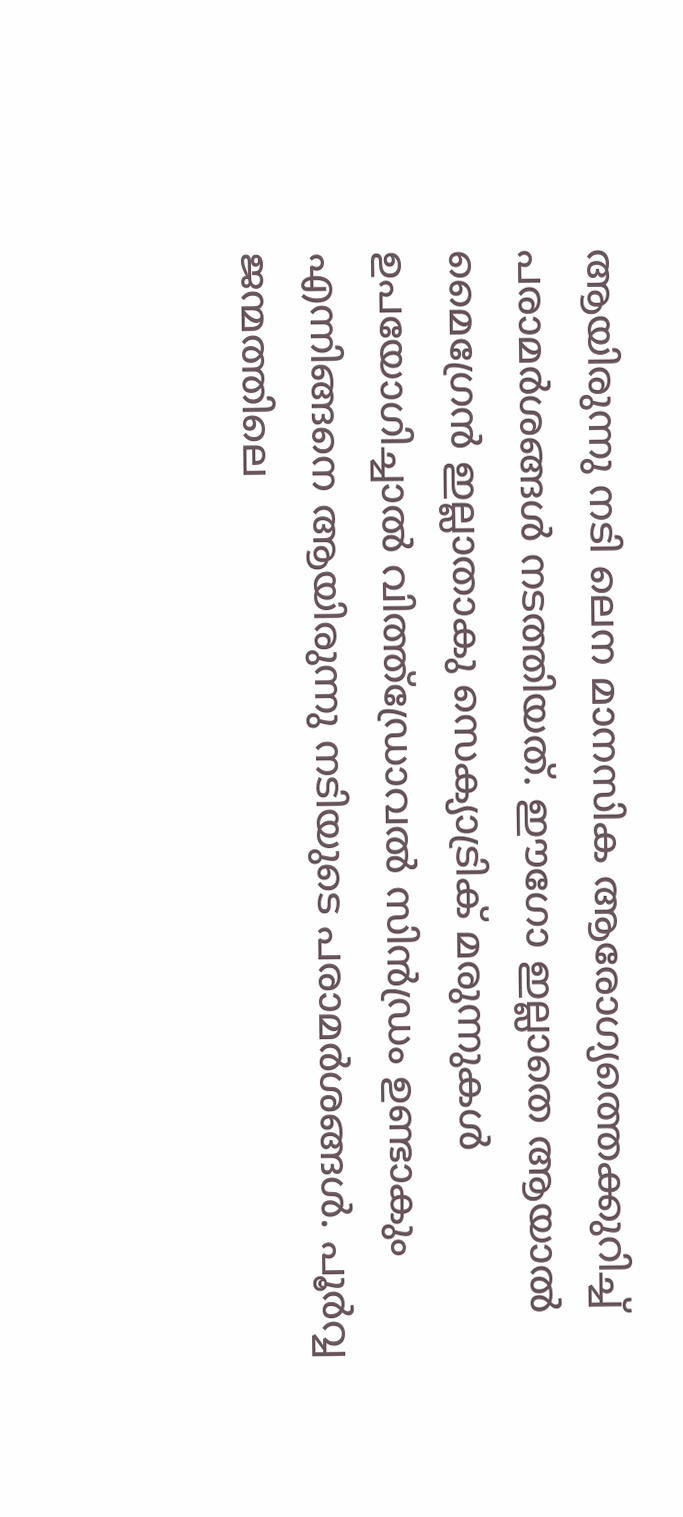ആയിരുന്നു നടി ലെന മാനസിക ആരോഗ്യത്തെക്കുറിച്ച് പരാമർശങ്ങൾ നടത്തിയത്. ഈഗോ ഇല്ലാതെ ആയാൽ മൈഗ്രേൻ ഇല്ലാതാകു സെക്യാട്രിക് മരുന്നുകൾ ഉപയോഗിച്ചാൽ വിത്ത്ഡ്രോവൽ സിൻഡ്രം ഉണ്ടാകും എന്നിങ്ങനെ ആയിരുന്നു നടിയുടെ പരാമർശങ്ങൾ. പൂർവ്വ ജന്മത്തിലെ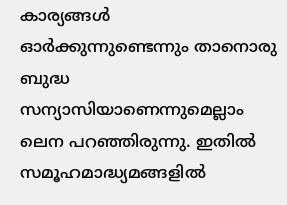കാര്യങ്ങൾ ഓർക്കുന്നുണ്ടെന്നും താനൊരു ബുദ്ധ സന്യാസിയാണെന്നുമെല്ലാം ലെന പറഞ്ഞിരുന്നു. ഇതിൽ സമൂഹമാദ്ധ്യമങ്ങളിൽ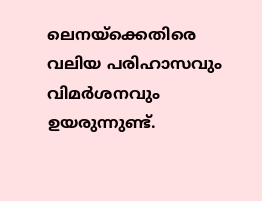ലെനയ്ക്കെതിരെ വലിയ പരിഹാസവും വിമർശനവും ഉയരുന്നുണ്ട്.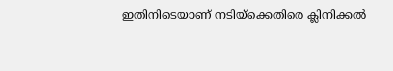ഇതിനിടെയാണ് നടിയ്ക്കെതിരെ ക്ലിനിക്കൽ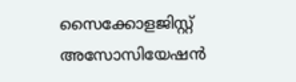സൈക്കോളജിസ്റ്റ് അസോസിയേഷൻ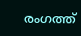രംഗത്ത്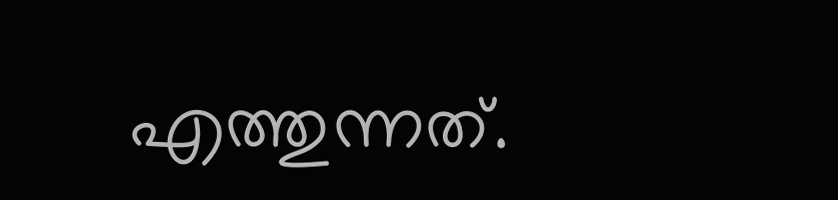എത്തുന്നത്.